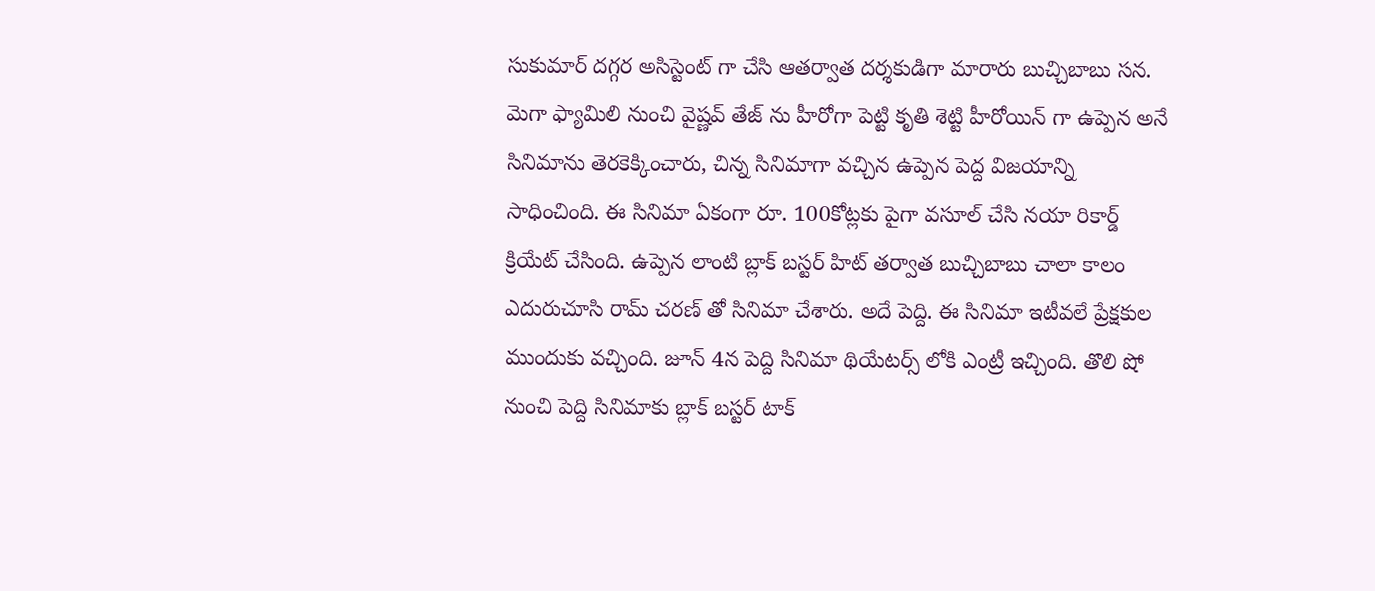సుకుమార్ దగ్గర అసిస్టెంట్ గా చేసి ఆతర్వాత దర్శకుడిగా మారారు బుచ్చిబాబు సన. మెగా ఫ్యామిలి నుంచి వైష్ణవ్ తేజ్ ను హీరోగా పెట్టి కృతి శెట్టి హీరోయిన్ గా ఉప్పెన అనే సినిమాను తెరకెక్కించారు, చిన్న సినిమాగా వచ్చిన ఉప్పెన పెద్ద విజయాన్ని సాధించింది. ఈ సినిమా ఏకంగా రూ. 100కోట్లకు పైగా వసూల్ చేసి నయా రికార్డ్ క్రియేట్ చేసింది. ఉప్పెన లాంటి బ్లాక్ బస్టర్ హిట్ తర్వాత బుచ్చిబాబు చాలా కాలం ఎదురుచూసి రామ్ చరణ్ తో సినిమా చేశారు. అదే పెద్ది. ఈ సినిమా ఇటీవలే ప్రేక్షకుల ముందుకు వచ్చింది. జూన్ 4న పెద్ది సినిమా థియేటర్స్ లోకి ఎంట్రీ ఇచ్చింది. తొలి షో నుంచి పెద్ది సినిమాకు బ్లాక్ బస్టర్ టాక్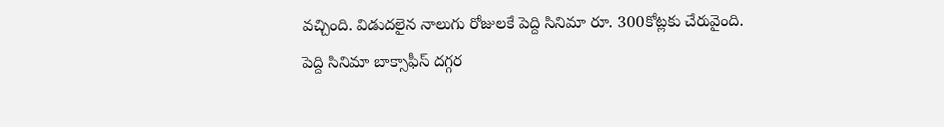వచ్చింది. విడుదలైన నాలుగు రోజులకే పెద్ది సినిమా రూ. 300కోట్లకు చేరువైంది.
పెద్ది సినిమా బాక్సాఫీస్ దగ్గర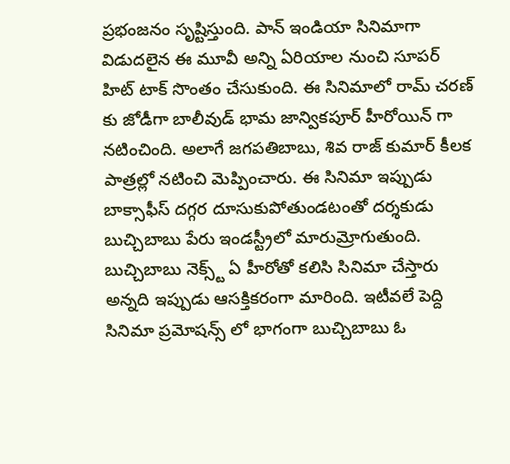ప్రభంజనం సృష్టిస్తుంది. పాన్ ఇండియా సినిమాగా విడుదలైన ఈ మూవీ అన్ని ఏరియాల నుంచి సూపర్ హిట్ టాక్ సొంతం చేసుకుంది. ఈ సినిమాలో రామ్ చరణ్ కు జోడీగా బాలీవుడ్ భామ జాన్వికపూర్ హీరోయిన్ గా నటించింది. అలాగే జగపతిబాబు, శివ రాజ్ కుమార్ కీలక పాత్రల్లో నటించి మెప్పించారు. ఈ సినిమా ఇప్పుడు బాక్సాఫీస్ దగ్గర దూసుకుపోతుండటంతో దర్శకుడు బుచ్చిబాబు పేరు ఇండస్ట్రీలో మారుమ్రోగుతుంది.
బుచ్చిబాబు నెక్స్ట్ ఏ హీరోతో కలిసి సినిమా చేస్తారు అన్నది ఇప్పుడు ఆసక్తికరంగా మారింది. ఇటీవలే పెద్ది సినిమా ప్రమోషన్స్ లో భాగంగా బుచ్చిబాబు ఓ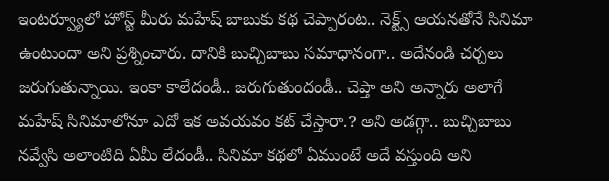ఇంటర్వ్యూలో హోస్ట్ మీరు మహేష్ బాబుకు కథ చెప్పారంట.. నెక్ట్స్ ఆయనతోనే సినిమా ఉంటుందా అని ప్రశ్నించారు. దానికి బుచ్చిబాబు సమాధానంగా.. అదేనండి చర్చలు జరుగుతున్నాయి. ఇంకా కాలేదండీ.. జరుగుతుందండీ.. చెప్తా అని అన్నారు అలాగే మహేష్ సినిమాలోనూ ఎదో ఇక అవయవం కట్ చేస్తారా.? అని అడగ్గా.. బుచ్చిబాబు నవ్వేసి అలాంటిది ఏమీ లేదండీ.. సినిమా కథలో ఏముంటే అదే వస్తుంది అని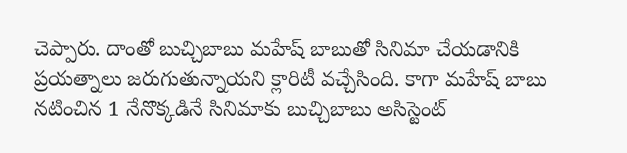చెప్పారు. దాంతో బుచ్చిబాబు మహేష్ బాబుతో సినిమా చేయడానికి ప్రయత్నాలు జరుగుతున్నాయని క్లారిటీ వచ్చేసింది. కాగా మహేష్ బాబు నటించిన 1 నేనొక్కడినే సినిమాకు బుచ్చిబాబు అసిస్టెంట్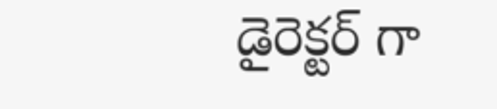డైరెక్టర్ గా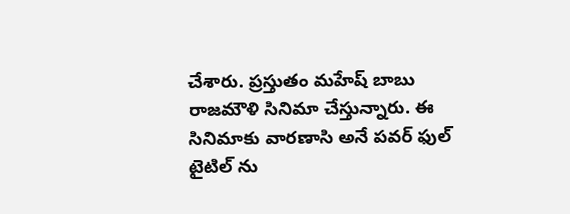చేశారు. ప్రస్తుతం మహేష్ బాబు రాజమౌళి సినిమా చేస్తున్నారు. ఈ సినిమాకు వారణాసి అనే పవర్ ఫుల్ టైటిల్ ను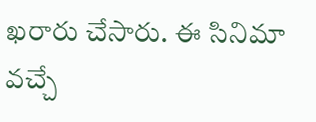ఖరారు చేసారు. ఈ సినిమా వచ్చే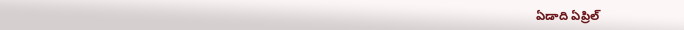ఏడాది ఏప్రిల్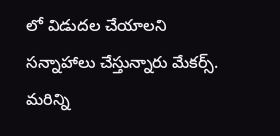లో విడుదల చేయాలని సన్నాహాలు చేస్తున్నారు మేకర్స్.
మరిన్ని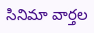సినిమా వార్తల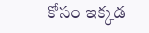కోసం ఇక్కడ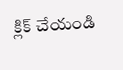క్లిక్ చేయండి